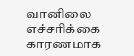வானிலை எச்சரிக்கை காரணமாக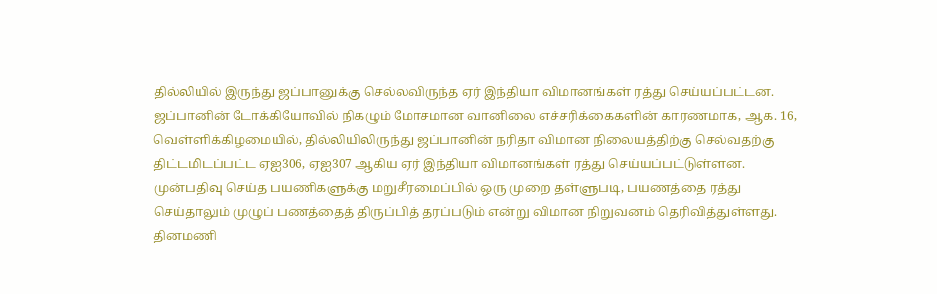தில்லியில் இருந்து ஜப்பானுக்கு செல்லவிருந்த ஏர் இந்தியா விமானங்கள் ரத்து செய்யப்பட்டன.
ஜப்பானின் டோக்கியோவில் நிகழும் மோசமான வானிலை எச்சரிக்கைகளின் காரணமாக, ஆக. 16, வெள்ளிக்கிழமையில், தில்லியிலிருந்து ஜப்பானின் நரிதா விமான நிலையத்திற்கு செல்வதற்கு திட்டமிடப்பட்ட ஏஐ306, ஏஐ307 ஆகிய ஏர் இந்தியா விமானங்கள் ரத்து செய்யப்பட்டுள்ளன.
முன்பதிவு செய்த பயணிகளுக்கு மறுசீரமைப்பில் ஒரு முறை தள்ளுபடி, பயணத்தை ரத்து செய்தாலும் முழுப் பணத்தைத் திருப்பித் தரப்படும் என்று விமான நிறுவனம் தெரிவித்துள்ளது.
தினமணி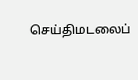செய்திமடலைப்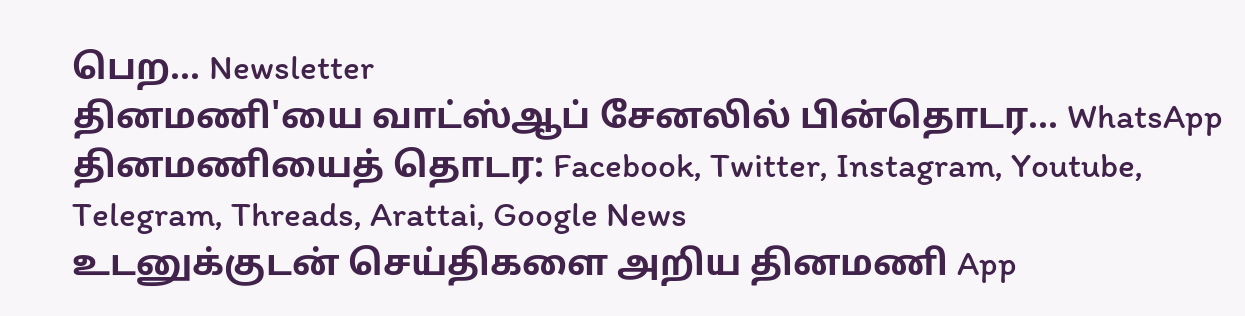பெற... Newsletter
தினமணி'யை வாட்ஸ்ஆப் சேனலில் பின்தொடர... WhatsApp
தினமணியைத் தொடர: Facebook, Twitter, Instagram, Youtube, Telegram, Threads, Arattai, Google News
உடனுக்குடன் செய்திகளை அறிய தினமணி App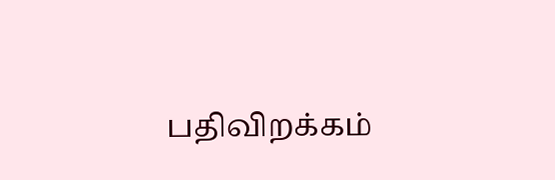பதிவிறக்கம்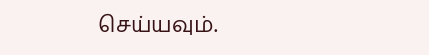செய்யவும்.